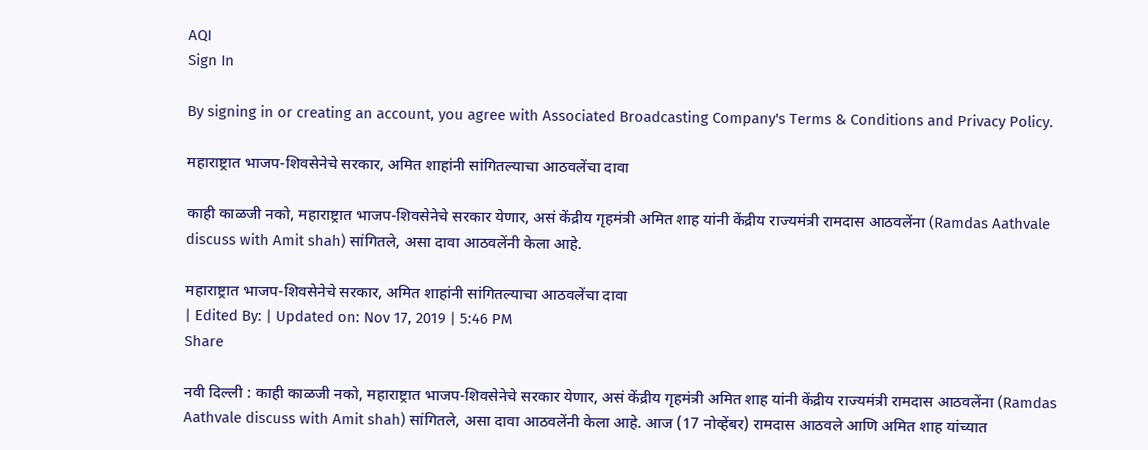AQI
Sign In

By signing in or creating an account, you agree with Associated Broadcasting Company's Terms & Conditions and Privacy Policy.

महाराष्ट्रात भाजप-शिवसेनेचे सरकार, अमित शाहांनी सांगितल्याचा आठवलेंचा दावा

काही काळजी नको, महाराष्ट्रात भाजप-शिवसेनेचे सरकार येणार, असं केंद्रीय गृहमंत्री अमित शाह यांनी केंद्रीय राज्यमंत्री रामदास आठवलेंना (Ramdas Aathvale discuss with Amit shah) सांगितले, असा दावा आठवलेंनी केला आहे.

महाराष्ट्रात भाजप-शिवसेनेचे सरकार, अमित शाहांनी सांगितल्याचा आठवलेंचा दावा
| Edited By: | Updated on: Nov 17, 2019 | 5:46 PM
Share

नवी दिल्ली : काही काळजी नको, महाराष्ट्रात भाजप-शिवसेनेचे सरकार येणार, असं केंद्रीय गृहमंत्री अमित शाह यांनी केंद्रीय राज्यमंत्री रामदास आठवलेंना (Ramdas Aathvale discuss with Amit shah) सांगितले, असा दावा आठवलेंनी केला आहे. आज (17 नोव्हेंबर) रामदास आठवले आणि अमित शाह यांच्यात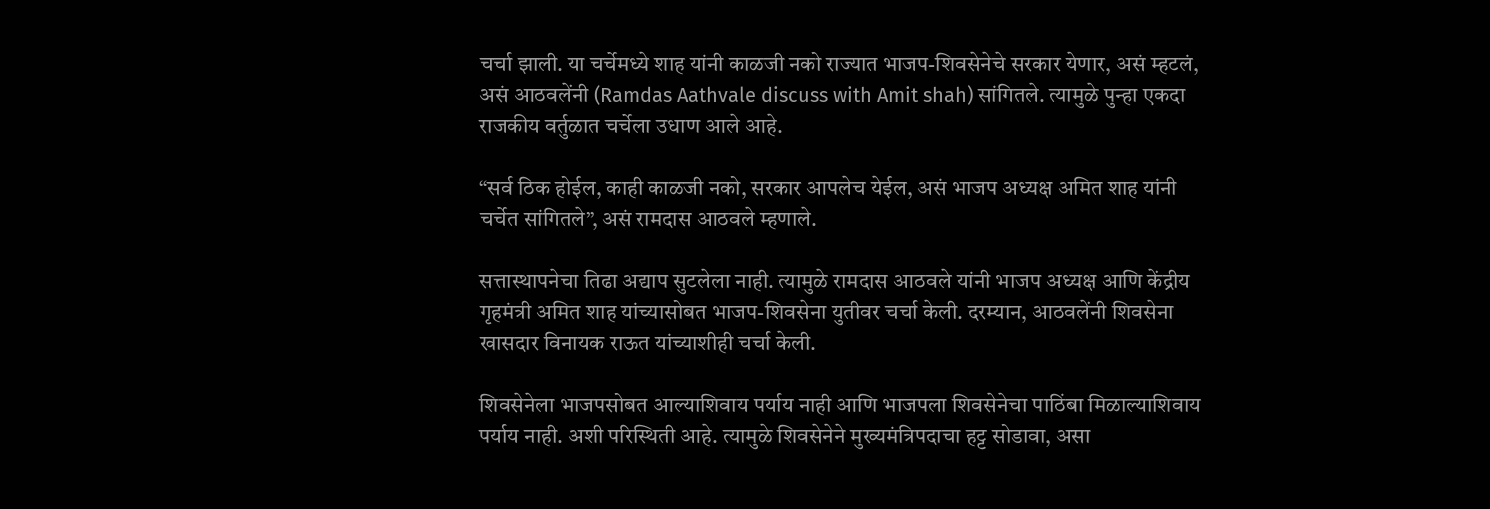चर्चा झाली. या चर्चेमध्ये शाह यांनी काळजी नको राज्यात भाजप-शिवसेनेचे सरकार येणार, असं म्हटलं, असं आठवलेंनी (Ramdas Aathvale discuss with Amit shah) सांगितले. त्यामुळे पुन्हा एकदा राजकीय वर्तुळात चर्चेला उधाण आले आहे.

“सर्व ठिक होईल, काही काळजी नको, सरकार आपलेच येईल, असं भाजप अध्यक्ष अमित शाह यांनी चर्चेत सांगितले”, असं रामदास आठवले म्हणाले.

सत्तास्थापनेचा तिढा अद्याप सुटलेला नाही. त्यामुळे रामदास आठवले यांनी भाजप अध्यक्ष आणि केंद्रीय गृहमंत्री अमित शाह यांच्यासोबत भाजप-शिवसेना युतीवर चर्चा केली. दरम्यान, आठवलेंनी शिवसेना खासदार विनायक राऊत यांच्याशीही चर्चा केली.

शिवसेनेला भाजपसोबत आल्याशिवाय पर्याय नाही आणि भाजपला शिवसेनेचा पाठिंबा मिळाल्याशिवाय पर्याय नाही. अशी परिस्थिती आहे. त्यामुळे शिवसेनेने मुख्यमंत्रिपदाचा हट्ट सोडावा, असा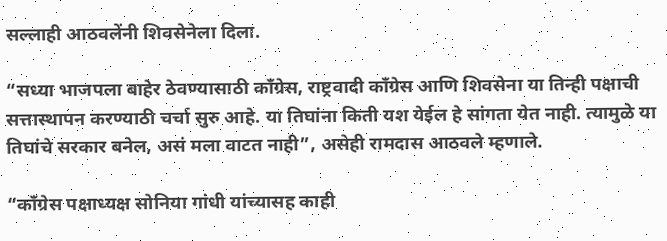सल्लाही आठवलेंनी शिवसेनेला दिला.

“सध्या भाजपला बाहेर ठेवण्यासाठी काँग्रेस, राष्ट्रवादी काँग्रेस आणि शिवसेना या तिन्ही पक्षाची सत्तास्थापन करण्याठी चर्चा सुरु आहे. या तिघांना किती यश येईल हे सांगता येत नाही. त्यामुळे या तिघांचे सरकार बनेल, असं मला वाटत नाही”, असेही रामदास आठवले म्हणाले.

“काँग्रेस पक्षाध्यक्ष सोनिया गांधी यांच्यासह काही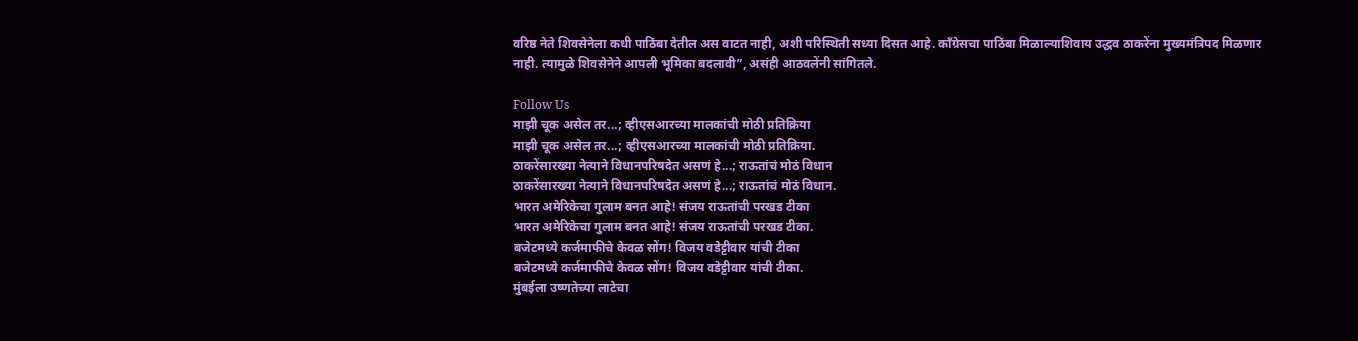वरिष्ठ नेते शिवसेनेला कधी पाठिंबा देतील अस वाटत नाही, अशी परिस्थिती सध्या दिसत आहे. काँग्रेसचा पाठिंबा मिळाल्याशिवाय उद्धव ठाकरेंना मुख्यमंत्रिपद मिळणार नाही. त्यामुळे शिवसेनेने आपली भूमिका बदलावी”, असंही आठवलेंनी सांगितले.

Follow Us
माझी चूक असेल तर...; व्हीएसआरच्या मालकांची मोठी प्रतिक्रिया
माझी चूक असेल तर...; व्हीएसआरच्या मालकांची मोठी प्रतिक्रिया.
ठाकरेंसारख्या नेत्याने विधानपरिषदेत असणं हे...; राऊतांचं मोठं विधान
ठाकरेंसारख्या नेत्याने विधानपरिषदेत असणं हे...; राऊतांचं मोठं विधान.
भारत अमेरिकेचा गुलाम बनत आहे! संजय राऊतांची परखड टीका
भारत अमेरिकेचा गुलाम बनत आहे! संजय राऊतांची परखड टीका.
बजेटमध्ये कर्जमाफीचे केवळ सोंग! विजय वडेट्टीवार यांची टीका
बजेटमध्ये कर्जमाफीचे केवळ सोंग! विजय वडेट्टीवार यांची टीका.
मुंबईला उष्णतेच्या लाटेचा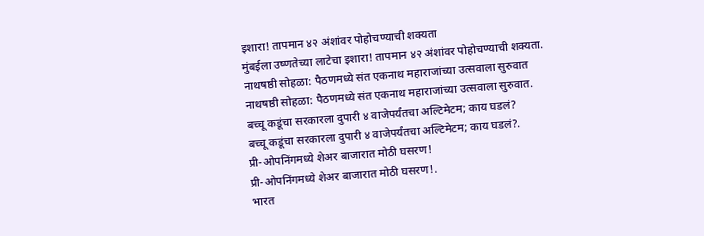इशारा! तापमान ४२ अंशांवर पोहोचण्याची शक्यता
मुंबईला उष्णतेच्या लाटेचा इशारा! तापमान ४२ अंशांवर पोहोचण्याची शक्यता.
नाथषष्ठी सोहळा: पैठणमध्ये संत एकनाथ महाराजांच्या उत्सवाला सुरुवात
नाथषष्ठी सोहळा: पैठणमध्ये संत एकनाथ महाराजांच्या उत्सवाला सुरुवात.
बच्चू कडूंचा सरकारला दुपारी ४ वाजेपर्यंतचा अल्टिमेटम; काय घडलं?
बच्चू कडूंचा सरकारला दुपारी ४ वाजेपर्यंतचा अल्टिमेटम; काय घडलं?.
प्री-ओपनिंगमध्ये शेअर बाजारात मोठी घसरण!
प्री-ओपनिंगमध्ये शेअर बाजारात मोठी घसरण!.
भारत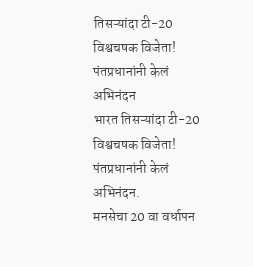तिसऱ्यांदा टी-20 विश्वचषक विजेता! पंतप्रधानांनी केलं अभिनंदन
भारत तिसऱ्यांदा टी-20 विश्वचषक विजेता! पंतप्रधानांनी केलं अभिनंदन.
मनसेचा 20 वा वर्धापन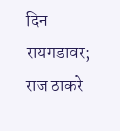दिन रायगडावर; राज ठाकरे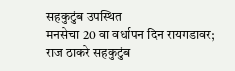सहकुटुंब उपस्थित
मनसेचा 20 वा वर्धापन दिन रायगडावर; राज ठाकरे सहकुटुंब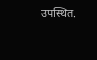उपस्थित.